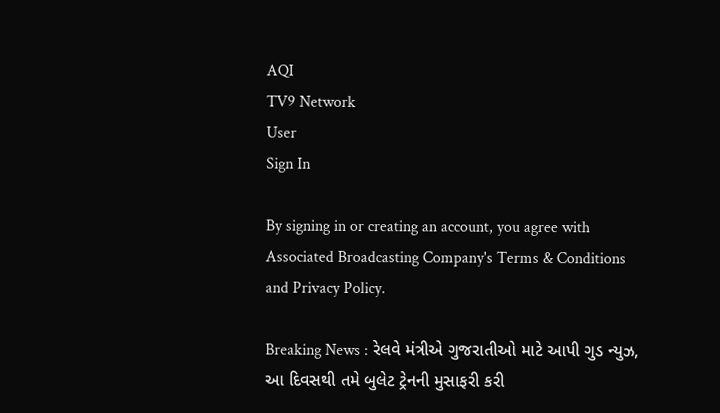AQI
TV9 Network
User
Sign In

By signing in or creating an account, you agree with Associated Broadcasting Company's Terms & Conditions and Privacy Policy.

Breaking News : રેલવે મંત્રીએ ગુજરાતીઓ માટે આપી ગુડ ન્યુઝ, આ દિવસથી તમે બુલેટ ટ્રેનની મુસાફરી કરી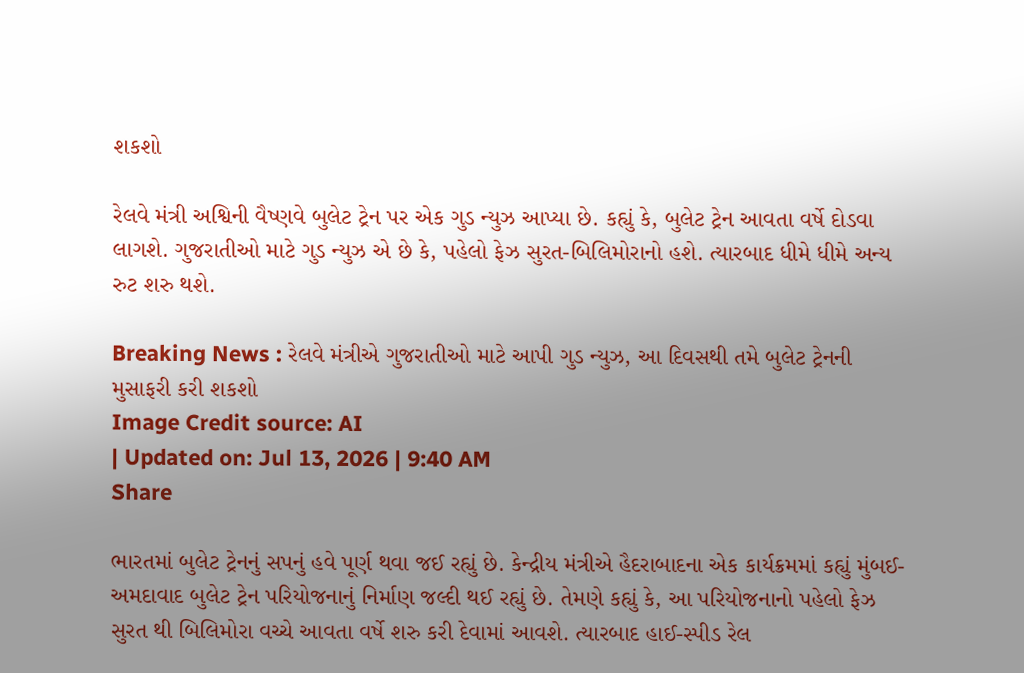શકશો

રેલવે મંત્રી અશ્વિની વૈષ્ણવે બુલેટ ટ્રેન પર એક ગુડ ન્યુઝ આપ્યા છે. કહ્યું કે, બુલેટ ટ્રેન આવતા વર્ષે દોડવા લાગશે. ગુજરાતીઓ માટે ગુડ ન્યુઝ એ છે કે, પહેલો ફેઝ સુરત-બિલિમોરાનો હશે. ત્યારબાદ ધીમે ધીમે અન્ય રુટ શરુ થશે.

Breaking News : રેલવે મંત્રીએ ગુજરાતીઓ માટે આપી ગુડ ન્યુઝ, આ દિવસથી તમે બુલેટ ટ્રેનની મુસાફરી કરી શકશો
Image Credit source: AI
| Updated on: Jul 13, 2026 | 9:40 AM
Share

ભારતમાં બુલેટ ટ્રેનનું સપનું હવે પૂર્ણ થવા જઈ રહ્યું છે. કેન્દ્રીય મંત્રીએ હૈદરાબાદના એક કાર્યક્રમમાં કહ્યું મુંબઈ-અમદાવાદ બુલેટ ટ્રેન પરિયોજનાનું નિર્માણ જલ્દી થઈ રહ્યું છે. તેમણે કહ્યું કે, આ પરિયોજનાનો પહેલો ફેઝ સુરત થી બિલિમોરા વચ્ચે આવતા વર્ષે શરુ કરી દેવામાં આવશે. ત્યારબાદ હાઈ-સ્પીડ રેલ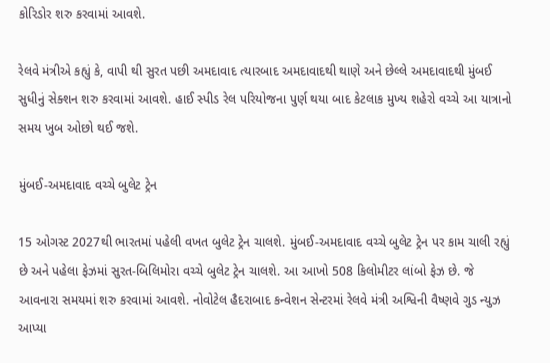કોરિડોર શરુ કરવામાં આવશે.

રેલવે મંત્રીએ કહ્યું કે, વાપી થી સુરત પછી અમદાવાદ ત્યારબાદ અમદાવાદથી થાણે અને છેલ્લે અમદાવાદથી મુંબઈ સુધીનું સેક્શન શરુ કરવામાં આવશે. હાઈ સ્પીડ રેલ પરિયોજના પુર્ણ થયા બાદ કેટલાક મુખ્ય શહેરો વચ્ચે આ યાત્રાનો સમય ખુબ ઓછો થઈ જશે.

મુંબઈ-અમદાવાદ વચ્ચે બુલેટ ટ્રેન

15 ઓગસ્ટ 2027થી ભારતમાં પહેલી વખત બુલેટ ટ્રેન ચાલશે. મુંબઈ-અમદાવાદ વચ્ચે બુલેટ ટ્રેન પર કામ ચાલી રહ્યું છે અને પહેલા ફેઝમાં સુરત-બિલિમોરા વચ્ચે બુલેટ ટ્રેન ચાલશે. આ આખો 508 કિલોમીટર લાંબો ફેઝ છે. જે આવનારા સમયમાં શરુ કરવામાં આવશે. નોવોટેલ હૈદરાબાદ કન્વેશન સેન્ટરમાં રેલવે મંત્રી અશ્વિની વૈષ્ણવે ગુડ ન્યુઝ આપ્યા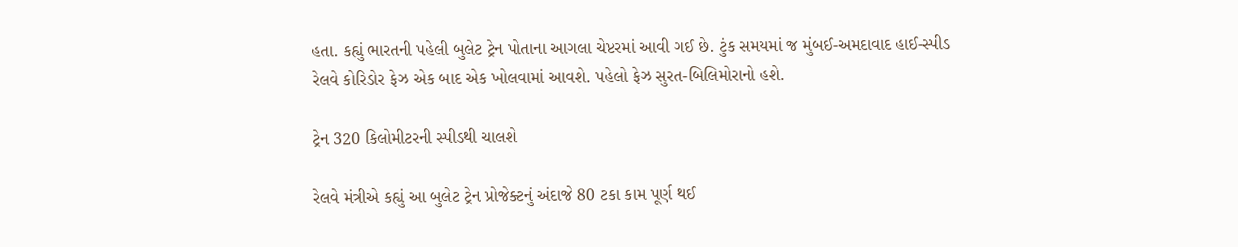હતા. કહ્યું ભારતની પહેલી બુલેટ ટ્રેન પોતાના આગલા ચેપ્ટરમાં આવી ગઈ છે. ટુંક સમયમાં જ મુંબઈ-અમદાવાદ હાઈ-સ્પીડ રેલવે કોરિડોર ફેઝ એક બાદ એક ખોલવામાં આવશે. પહેલો ફેઝ સુરત-બિલિમોરાનો હશે.

ટ્રેન 320 કિલોમીટરની સ્પીડથી ચાલશે

રેલવે મંત્રીએ કહ્યું આ બુલેટ ટ્રેન પ્રોજેક્ટનું અંદાજે 80 ટકા કામ પૂર્ણ થઈ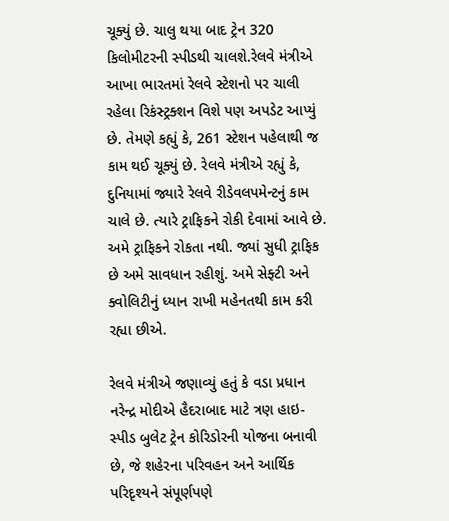ચૂક્યું છે. ચાલુ થયા બાદ ટ્રેન 320 કિલોમીટરની સ્પીડથી ચાલશે.રેલવે મંત્રીએ આખા ભારતમાં રેલવે સ્ટેશનો પર ચાલી રહેલા રિકંસ્ટ્રક્શન વિશે પણ અપડેટ આપ્યું છે. તેમણે કહ્યું કે, 261 સ્ટેશન પહેલાથી જ કામ થઈ ચૂક્યું છે. રેલવે મંત્રીએ રહ્યું કે, દુનિયામાં જ્યારે રેલવે રીડેવલપમેન્ટનું કામ ચાલે છે. ત્યારે ટ્રાફિકને રોકી દેવામાં આવે છે. અમે ટ્રાફિકને રોકતા નથી. જ્યાં સુધી ટ્રાફિક છે અમે સાવધાન રહીશું. અમે સેફ્ટી અને ક્વોલિટીનું ધ્યાન રાખી મહેનતથી કામ કરી રહ્યા છીએ.

રેલવે મંત્રીએ જણાવ્યું હતું કે વડા પ્રધાન નરેન્દ્ર મોદીએ હૈદરાબાદ માટે ત્રણ હાઇ-સ્પીડ બુલેટ ટ્રેન કોરિડોરની યોજના બનાવી છે, જે શહેરના પરિવહન અને આર્થિક પરિદૃશ્યને સંપૂર્ણપણે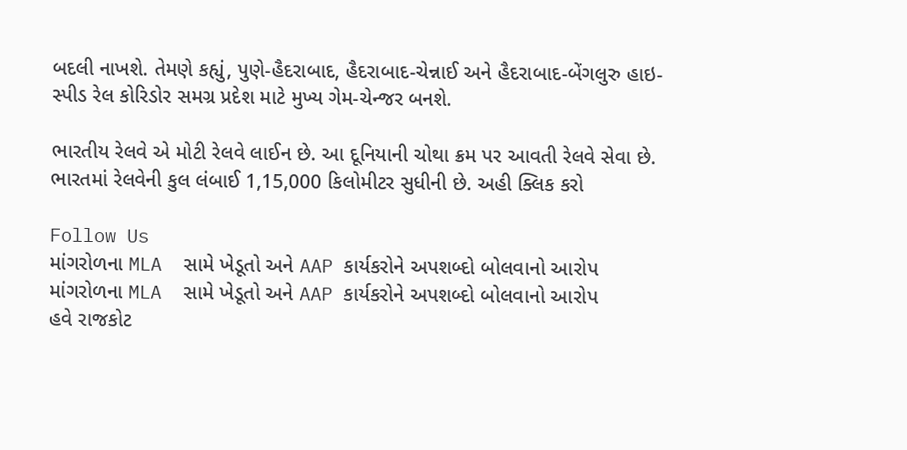બદલી નાખશે. તેમણે કહ્યું, પુણે-હૈદરાબાદ, હૈદરાબાદ-ચેન્નાઈ અને હૈદરાબાદ-બેંગલુરુ હાઇ-સ્પીડ રેલ કોરિડોર સમગ્ર પ્રદેશ માટે મુખ્ય ગેમ-ચેન્જર બનશે.

ભારતીય રેલવે એ મોટી રેલવે લાઈન છે. આ દૂનિયાની ચોથા ક્રમ પર આવતી રેલવે સેવા છે. ભારતમાં રેલવેની કુલ લંબાઈ 1,15,000 કિલોમીટર સુધીની છે. અહી ક્લિક કરો

Follow Us
માંગરોળના MLA  સામે ખેડૂતો અને AAP કાર્યકરોને અપશબ્દો બોલવાનો આરોપ
માંગરોળના MLA  સામે ખેડૂતો અને AAP કાર્યકરોને અપશબ્દો બોલવાનો આરોપ
હવે રાજકોટ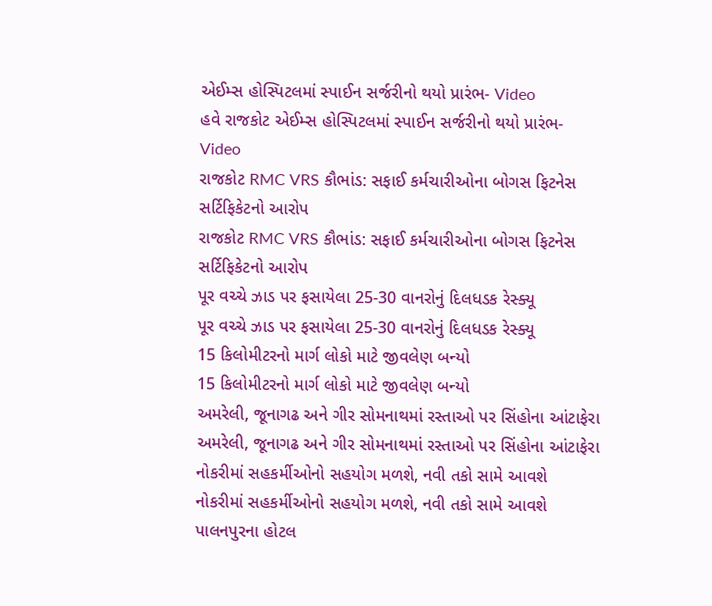એઈમ્સ હોસ્પિટલમાં સ્પાઈન સર્જરીનો થયો પ્રારંભ- Video
હવે રાજકોટ એઈમ્સ હોસ્પિટલમાં સ્પાઈન સર્જરીનો થયો પ્રારંભ- Video
રાજકોટ RMC VRS કૌભાંડ: સફાઈ કર્મચારીઓના બોગસ ફિટનેસ સર્ટિફિકેટનો આરોપ
રાજકોટ RMC VRS કૌભાંડ: સફાઈ કર્મચારીઓના બોગસ ફિટનેસ સર્ટિફિકેટનો આરોપ
પૂર વચ્ચે ઝાડ પર ફસાયેલા 25-30 વાનરોનું દિલધડક રેસ્ક્યૂ
પૂર વચ્ચે ઝાડ પર ફસાયેલા 25-30 વાનરોનું દિલધડક રેસ્ક્યૂ
15 કિલોમીટરનો માર્ગ લોકો માટે જીવલેણ બન્યો
15 કિલોમીટરનો માર્ગ લોકો માટે જીવલેણ બન્યો
અમરેલી, જૂનાગઢ અને ગીર સોમનાથમાં રસ્તાઓ પર સિંહોના આંટાફેરા
અમરેલી, જૂનાગઢ અને ગીર સોમનાથમાં રસ્તાઓ પર સિંહોના આંટાફેરા
નોકરીમાં સહકર્મીઓનો સહયોગ મળશે, નવી તકો સામે આવશે
નોકરીમાં સહકર્મીઓનો સહયોગ મળશે, નવી તકો સામે આવશે
પાલનપુરના હોટલ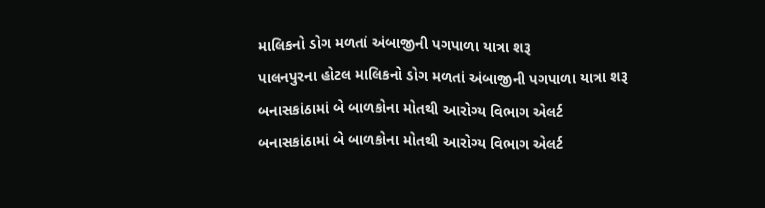માલિકનો ડોગ મળતાં અંબાજીની પગપાળા યાત્રા શરૂ
પાલનપુરના હોટલ માલિકનો ડોગ મળતાં અંબાજીની પગપાળા યાત્રા શરૂ
બનાસકાંઠામાં બે બાળકોના મોતથી આરોગ્ય વિભાગ એલર્ટ
બનાસકાંઠામાં બે બાળકોના મોતથી આરોગ્ય વિભાગ એલર્ટ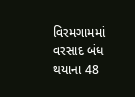વિરમગામમાં વરસાદ બંધ થયાના 48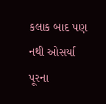કલાક બાદ પણ નથી ઓસર્યા પૂરના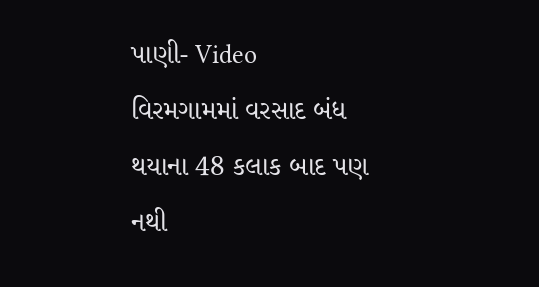પાણી- Video
વિરમગામમાં વરસાદ બંધ થયાના 48 કલાક બાદ પણ નથી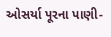ઓસર્યા પૂરના પાણી-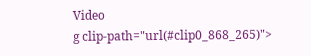Video
g clip-path="url(#clip0_868_265)">